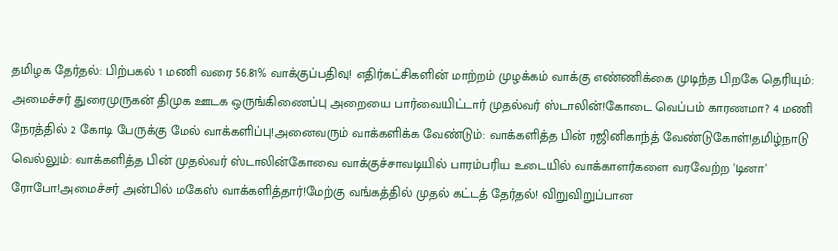தமிழக தேர்தல்: பிற்பகல் 1 மணி வரை 56.81% வாக்குப்பதிவு! எதிர்கட்சிகளின் மாற்றம் முழக்கம் வாக்கு எண்ணிக்கை முடிந்த பிறகே தெரியும்: அமைச்சர் துரைமுருகன் திமுக ஊடக ஒருங்கிணைப்பு அறையை பார்வையிட்டார் முதல்வர் ஸ்டாலின்!கோடை வெப்பம் காரணமா? 4 மணி நேரத்தில் 2 கோடி பேருக்கு மேல் வாக்களிப்பு!அனைவரும் வாக்களிக்க வேண்டும்: வாக்களித்த பின் ரஜினிகாந்த் வேண்டுகோள்!தமிழ்நாடு வெல்லும்: வாக்களித்த பின் முதல்வர் ஸ்டாலின்கோவை வாக்குச்சாவடியில் பாரம்பரிய உடையில் வாக்காளர்களை வரவேற்ற 'டினா' ரோபோ!அமைச்சர் அன்பில் மகேஸ் வாக்களித்தார்!மேற்கு வங்கத்தில் முதல் கட்டத் தேர்தல்! விறுவிறுப்பான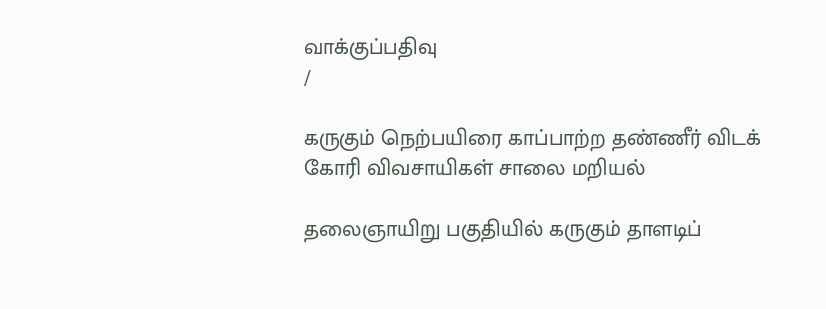வாக்குப்பதிவு
/

கருகும் நெற்பயிரை காப்பாற்ற தண்ணீர் விடக் கோரி விவசாயிகள் சாலை மறியல்

தலைஞாயிறு பகுதியில் கருகும் தாளடிப்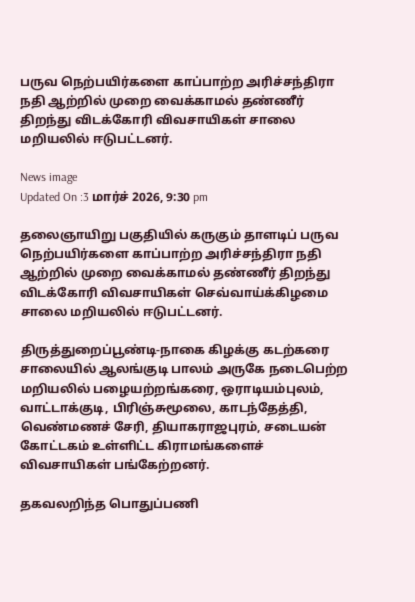பருவ நெற்பயிர்களை காப்பாற்ற அரிச்சந்திரா நதி ஆற்றில் முறை வைக்காமல் தண்ணீர் திறந்து விடக்கோரி விவசாயிகள் சாலை மறியலில் ஈடுபட்டனர்.

News image
Updated On :3 மார்ச் 2026, 9:30 pm

தலைஞாயிறு பகுதியில் கருகும் தாளடிப் பருவ நெற்பயிர்களை காப்பாற்ற அரிச்சந்திரா நதி ஆற்றில் முறை வைக்காமல் தண்ணீர் திறந்து விடக்கோரி விவசாயிகள் செவ்வாய்க்கிழமை சாலை மறியலில் ஈடுபட்டனர்.

திருத்துறைப்பூண்டி-நாகை கிழக்கு கடற்கரை சாலையில் ஆலங்குடி பாலம் அருகே நடைபெற்ற மறியலில் பழையற்றங்கரை, ஒராடியம்புலம், வாட்டாக்குடி, பிரிஞ்சுமூலை, காடந்தேத்தி, வெண்மணச் சேரி, தியாகராஜபுரம், சடையன் கோட்டகம் உள்ளிட்ட கிராமங்களைச் விவசாயிகள் பங்கேற்றனர்.

தகவலறிந்த பொதுப்பணி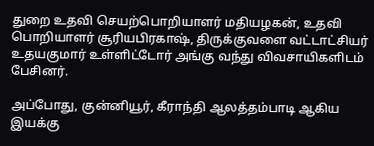துறை உதவி செயற்பொறியாளர் மதியழகன், உதவி பொறியாளர் சூரியபிரகாஷ், திருக்குவளை வட்டாட்சியர் உதயகுமார் உள்ளிட்டோர் அங்கு வந்து விவசாயிகளிடம் பேசினர்.

அப்போது, குன்னியூர், கீராந்தி ஆலத்தம்பாடி ஆகிய இயக்கு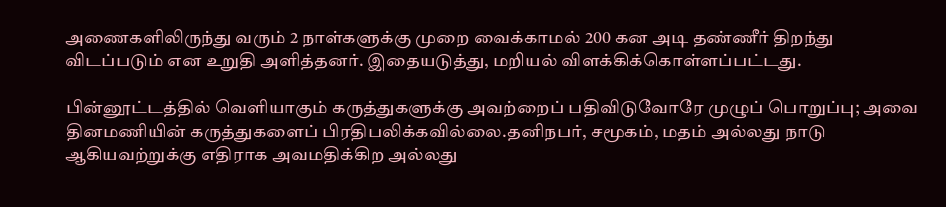அணைகளிலிருந்து வரும் 2 நாள்களுக்கு முறை வைக்காமல் 200 கன அடி தண்ணீர் திறந்து விடப்படும் என உறுதி அளித்தனர். இதையடுத்து, மறியல் விளக்கிக்கொள்ளப்பட்டது.

பின்னூட்டத்தில் வெளியாகும் கருத்துகளுக்கு அவற்றைப் பதிவிடுவோரே முழுப் பொறுப்பு; அவை தினமணியின் கருத்துகளைப் பிரதிபலிக்கவில்லை.தனிநபர், சமூகம், மதம் அல்லது நாடு ஆகியவற்றுக்கு எதிராக அவமதிக்கிற அல்லது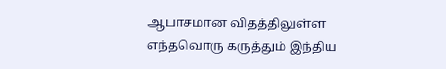ஆபாசமான விதத்திலுள்ள எந்தவொரு கருத்தும் இந்திய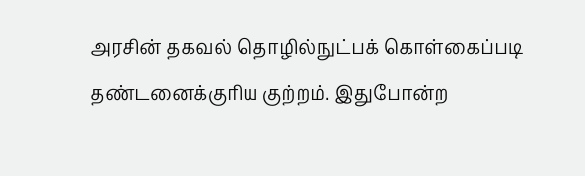அரசின் தகவல் தொழில்நுட்பக் கொள்கைப்படி தண்டனைக்குரிய குற்றம். இதுபோன்ற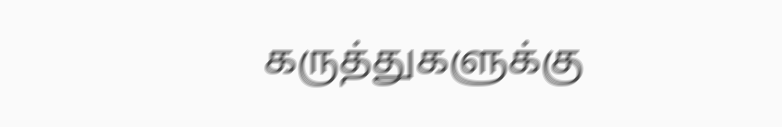கருத்துகளுக்கு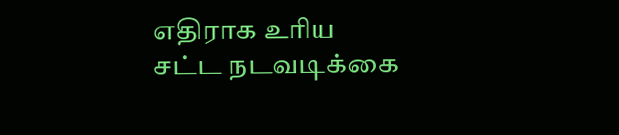எதிராக உரிய சட்ட நடவடிக்கை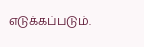எடுக்கப்படும்.